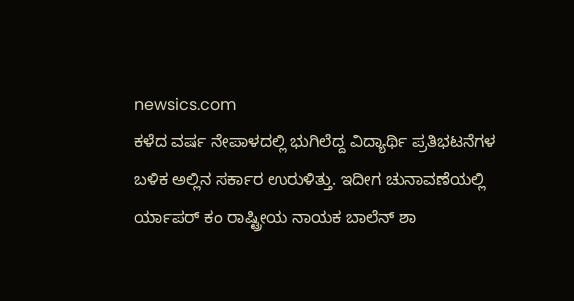newsics.com
ಕಳೆದ ವರ್ಷ ನೇಪಾಳದಲ್ಲಿ ಭುಗಿಲೆದ್ದ ವಿದ್ಯಾರ್ಥಿ ಪ್ರತಿಭಟನೆಗಳ ಬಳಿಕ ಅಲ್ಲಿನ ಸರ್ಕಾರ ಉರುಳಿತ್ತು. ಇದೀಗ ಚುನಾವಣೆಯಲ್ಲಿ ರ್ಯಾಪರ್ ಕಂ ರಾಷ್ಟ್ರೀಯ ನಾಯಕ ಬಾಲೆನ್ ಶಾ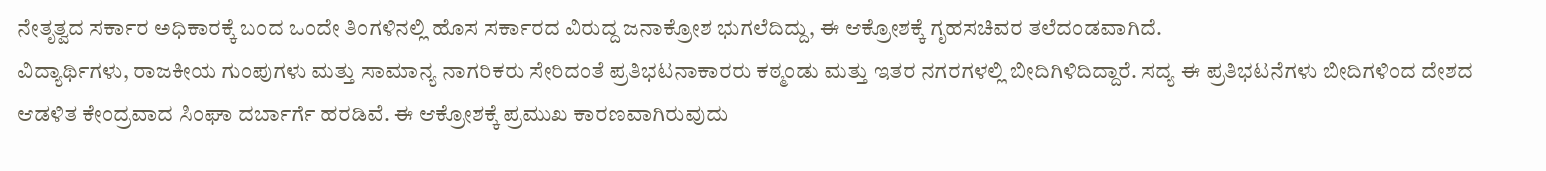ನೇತೃತ್ವದ ಸರ್ಕಾರ ಅಧಿಕಾರಕ್ಕೆ ಬಂದ ಒಂದೇ ತಿಂಗಳಿನಲ್ಲಿ ಹೊಸ ಸರ್ಕಾರದ ವಿರುದ್ದ ಜನಾಕ್ರೋಶ ಭುಗಲೆದಿದ್ದು, ಈ ಆಕ್ರೋಶಕ್ಕೆ ಗೃಹಸಚಿವರ ತಲೆದಂಡವಾಗಿದೆ.
ವಿದ್ಯಾರ್ಥಿಗಳು, ರಾಜಕೀಯ ಗುಂಪುಗಳು ಮತ್ತು ಸಾಮಾನ್ಯ ನಾಗರಿಕರು ಸೇರಿದಂತೆ ಪ್ರತಿಭಟನಾಕಾರರು ಕಠ್ಮಂಡು ಮತ್ತು ಇತರ ನಗರಗಳಲ್ಲಿ ಬೀದಿಗಿಳಿದಿದ್ದಾರೆ. ಸದ್ಯ ಈ ಪ್ರತಿಭಟನೆಗಳು ಬೀದಿಗಳಿಂದ ದೇಶದ ಆಡಳಿತ ಕೇಂದ್ರವಾದ ಸಿಂಘಾ ದರ್ಬಾರ್ಗೆ ಹರಡಿವೆ. ಈ ಆಕ್ರೋಶಕ್ಕೆ ಪ್ರಮುಖ ಕಾರಣವಾಗಿರುವುದು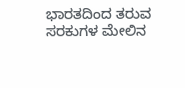ಭಾರತದಿಂದ ತರುವ ಸರಕುಗಳ ಮೇಲಿನ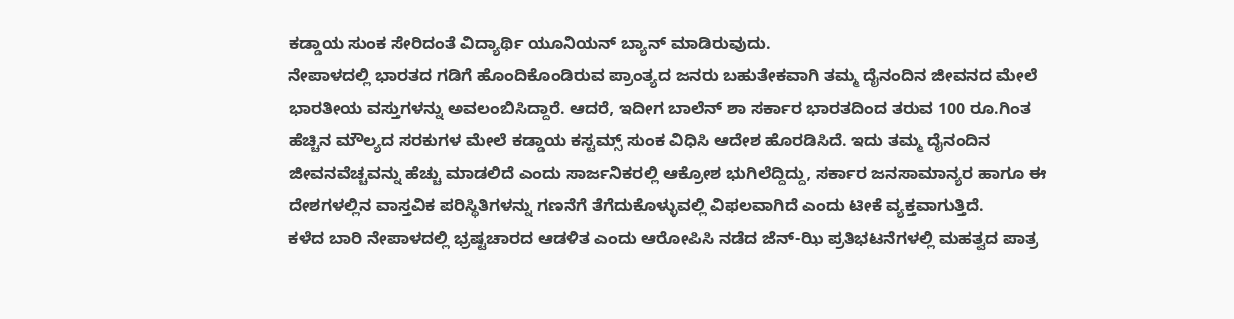ಕಡ್ಡಾಯ ಸುಂಕ ಸೇರಿದಂತೆ ವಿದ್ಯಾರ್ಥಿ ಯೂನಿಯನ್ ಬ್ಯಾನ್ ಮಾಡಿರುವುದು.
ನೇಪಾಳದಲ್ಲಿ ಭಾರತದ ಗಡಿಗೆ ಹೊಂದಿಕೊಂಡಿರುವ ಪ್ರಾಂತ್ಯದ ಜನರು ಬಹುತೇಕವಾಗಿ ತಮ್ಮ ದೈನಂದಿನ ಜೀವನದ ಮೇಲೆ ಭಾರತೀಯ ವಸ್ತುಗಳನ್ನು ಅವಲಂಬಿಸಿದ್ದಾರೆ. ಆದರೆ, ಇದೀಗ ಬಾಲೆನ್ ಶಾ ಸರ್ಕಾರ ಭಾರತದಿಂದ ತರುವ 100 ರೂ.ಗಿಂತ ಹೆಚ್ಚಿನ ಮೌಲ್ಯದ ಸರಕುಗಳ ಮೇಲೆ ಕಡ್ಡಾಯ ಕಸ್ಟಮ್ಸ್ ಸುಂಕ ವಿಧಿಸಿ ಆದೇಶ ಹೊರಡಿಸಿದೆ. ಇದು ತಮ್ಮ ದೈನಂದಿನ ಜೀವನವೆಚ್ಚವನ್ನು ಹೆಚ್ಚು ಮಾಡಲಿದೆ ಎಂದು ಸಾರ್ಜನಿಕರಲ್ಲಿ ಆಕ್ರೋಶ ಭುಗಿಲೆದ್ದಿದ್ದು, ಸರ್ಕಾರ ಜನಸಾಮಾನ್ಯರ ಹಾಗೂ ಈ ದೇಶಗಳಲ್ಲಿನ ವಾಸ್ತವಿಕ ಪರಿಸ್ಥಿತಿಗಳನ್ನು ಗಣನೆಗೆ ತೆಗೆದುಕೊಳ್ಳುವಲ್ಲಿ ವಿಫಲವಾಗಿದೆ ಎಂದು ಟೀಕೆ ವ್ಯಕ್ತವಾಗುತ್ತಿದೆ.
ಕಳೆದ ಬಾರಿ ನೇಪಾಳದಲ್ಲಿ ಭ್ರಷ್ಟಚಾರದ ಆಡಳಿತ ಎಂದು ಆರೋಪಿಸಿ ನಡೆದ ಜೆನ್-ಝಿ ಪ್ರತಿಭಟನೆಗಳಲ್ಲಿ ಮಹತ್ವದ ಪಾತ್ರ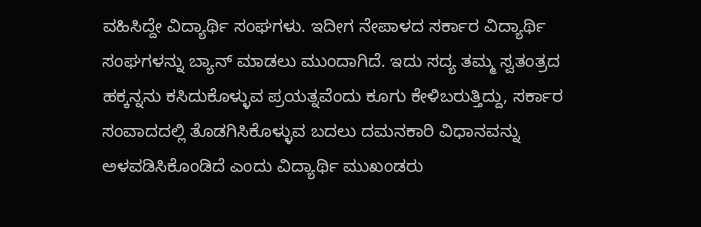ವಹಿಸಿದ್ದೇ ವಿದ್ಯಾರ್ಥಿ ಸಂಘಗಳು. ಇದೀಗ ನೇಪಾಳದ ಸರ್ಕಾರ ವಿದ್ಯಾರ್ಥಿ ಸಂಘಗಳನ್ನು ಬ್ಯಾನ್ ಮಾಡಲು ಮುಂದಾಗಿದೆ. ಇದು ಸದ್ಯ ತಮ್ಮ ಸ್ವತಂತ್ರದ ಹಕ್ಕನ್ನನು ಕಸಿದುಕೊಳ್ಳುವ ಪ್ರಯತ್ನವೆಂದು ಕೂಗು ಕೇಳಿಬರುತ್ತಿದ್ದು, ಸರ್ಕಾರ ಸಂವಾದದಲ್ಲಿ ತೊಡಗಿಸಿಕೊಳ್ಳುವ ಬದಲು ದಮನಕಾರಿ ವಿಧಾನವನ್ನು ಅಳವಡಿಸಿಕೊಂಡಿದೆ ಎಂದು ವಿದ್ಯಾರ್ಥಿ ಮುಖಂಡರು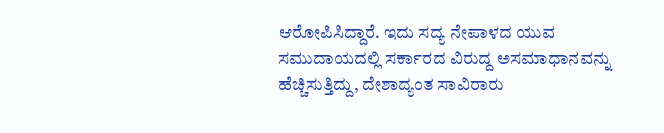ಆರೋಪಿಸಿದ್ದಾರೆ. ಇದು ಸದ್ಯ ನೇಪಾಳದ ಯುವ ಸಮುದಾಯದಲ್ಲಿ ಸರ್ಕಾರದ ವಿರುದ್ದ ಅಸಮಾಧಾನವನ್ನು ಹೆಚ್ಚಿಸುತ್ತಿದ್ದು, ದೇಶಾದ್ಯಂತ ಸಾವಿರಾರು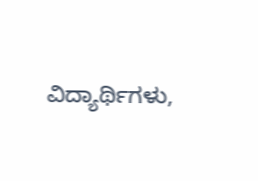ವಿದ್ಯಾರ್ಥಿಗಳು,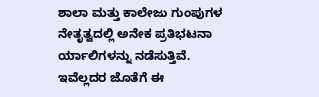ಶಾಲಾ ಮತ್ತು ಕಾಲೇಜು ಗುಂಪುಗಳ ನೇತೃತ್ವದಲ್ಲಿ ಅನೇಕ ಪ್ರತಿಭಟನಾ ರ್ಯಾಲಿಗಳನ್ನು ನಡೆಸುತ್ತಿವೆ.
ಇವೆಲ್ಲದರ ಜೊತೆಗೆ ಈ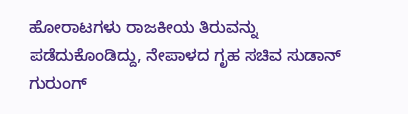ಹೋರಾಟಗಳು ರಾಜಕೀಯ ತಿರುವನ್ನು ಪಡೆದುಕೊಂಡಿದ್ದು, ನೇಪಾಳದ ಗೃಹ ಸಚಿವ ಸುಡಾನ್ ಗುರುಂಗ್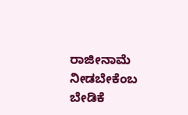ರಾಜೀನಾಮೆ ನೀಡಬೇಕೆಂಬ ಬೇಡಿಕೆ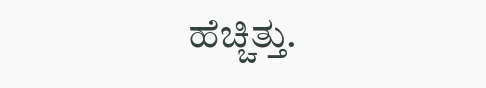ಹೆಚ್ಚಿತ್ತು.